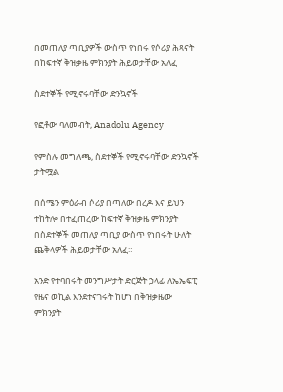በመጠለያ ጣቢያዎች ውስጥ የነበሩ የሶሪያ ሕጻናት በከፍተኛ ቅዝቃዜ ምክንያት ሕይወታቸው አለፈ

ስደተኞች የሚኖሩባቸው ድንኳኖች

የፎቶው ባለመብት, Anadolu Agency

የምስሉ መግለጫ, ስደተኞች የሚኖሩባቸው ድንኳኖች
ታትሟል

በሰሜን ምዕራብ ሶሪያ በጣለው በረዶ እና ይህን ተከትሎ በተፈጠረው ከፍተኛ ቅዝቃዜ ምክንያት በስደተኞች መጠለያ ጣቢያ ውስጥ የነበሩት ሁለት ጨቅላዎች ሕይወታቸው አለፈ።

አንድ የተባበሩት መንግሥታት ድርጅት ኃላፊ ለኤኤፍፒ የዜና ወኪል እንደተናገሩት ከሆነ በቅዝቃዜው ምክንያት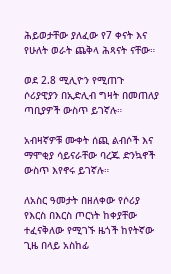ሕይወታቸው ያለፈው የ7 ቀናት እና የሁለት ወራት ጨቅላ ሕጻናት ናቸው።

ወደ 2.8 ሚሊዮን የሚጠጉ ሶሪያዊያን በኢድሊብ ግዛት በመጠለያ ጣቢያዎች ውስጥ ይገኛሉ።

አብዛኛዎቹ ሙቀት ሰጪ ልብሶች እና ማሞቂያ ሳይናራቸው ባረጁ ድንኳኖች ውስጥ እየኖሩ ይገኛሉ።

ለአስር ዓመታት በዘለቀው የሶሪያ የእርስ በእርስ ጦርነት ከቀያቸው ተፈናቅለው የሚገኙ ዜጎች ከየትኛው ጊዜ በላይ አስከፊ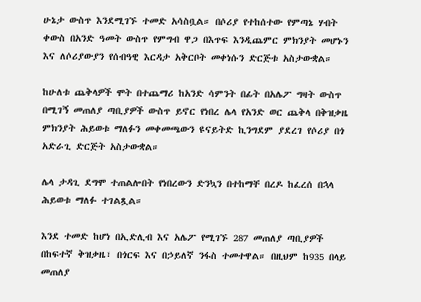ሁኔታ ውስጥ እንደሚገኙ ተመድ አሳስቧል። በሶሪያ የተከሰተው የምጣኔ ሃብት ቀውስ በአንድ ዓመት ውስጥ የምግብ ዋጋ በእጥፍ እንዲጨምር ምክንያት መሆኑን እና ለሶሪያውያን የሰብዓዊ እርዳታ አቅርቦት መቀነሱን ድርጅቱ አስታውቋል።

ከሁለቱ ጨቅላዎች ሞት በተጨማሪ ከአንድ ሳምንት በፊት በአሌፖ ግዛት ውስጥ በሚገኝ መጠለያ ጣቢያዎች ውስጥ ይኖር የነበረ ሌላ የአንድ ወር ጨቅላ በቅዝቃዜ ምክንያት ሕይወቱ ማለፉን መቀመጫውን ዩናይትድ ኪንግደም ያደረገ የሶሪያ በጎ አድራጊ ድርጅት አስታውቋል።

ሌላ ታዳጊ ደግሞ ተጠልሎበት የነበረውን ድንኳን በተከማቸ በረዶ ከፈረሰ በኋላ ሕይወቱ ማለፉ ተገልጿል።

እንደ ተመድ ከሆነ በኢድሊብ እና አሌፖ የሚገኙ 287 መጠለያ ጣቢያዎች በከፍተኛ ቅዝቃዜ፣ በጎርፍ እና በኃይለኛ ንፋስ ተመተዋል። በዚህም ከ935 በላይ መጠለያ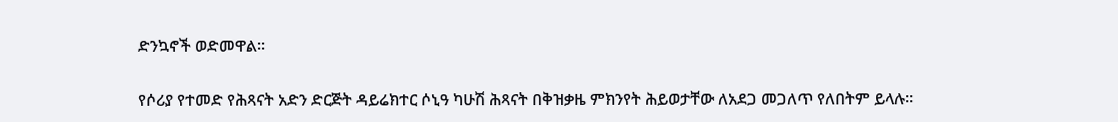ድንኳኖች ወድመዋል።

የሶሪያ የተመድ የሕጻናት አድን ድርጅት ዳይሬክተር ሶኒዓ ካሁሽ ሕጻናት በቅዝቃዜ ምክንየት ሕይወታቸው ለአደጋ መጋለጥ የለበትም ይላሉ።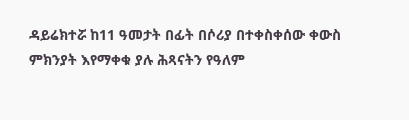ዳይሬክተሯ ከ11 ዓመታት በፊት በሶሪያ በተቀስቀሰው ቀውስ ምክንያት እየማቀቁ ያሉ ሕጻናትን የዓለም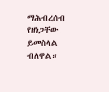ማሕብረሰብ የዘነጋቸው ይመስላል ብለዋል።